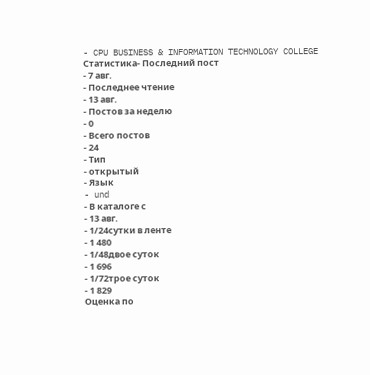- CPU BUSINESS & INFORMATION TECHNOLOGY COLLEGE
Статистика- Последний пост
- 7 авг.
- Последнее чтение
- 13 авг.
- Постов за неделю
- 0
- Всего постов
- 24
- Тип
- открытый
- Язык
- und
- В каталоге с
- 13 авг.
- 1/24сутки в ленте
- 1 480
- 1/48двое суток
- 1 696
- 1/72трое суток
- 1 829
Оценка по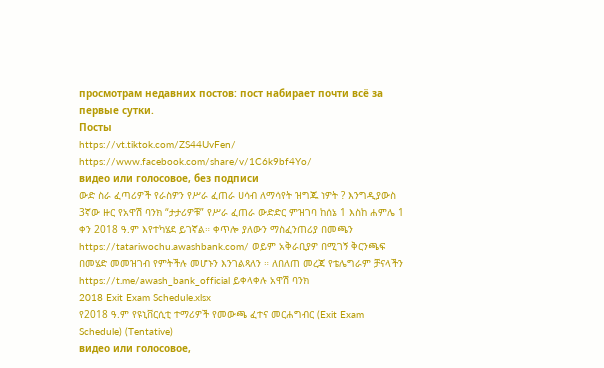просмотрам недавних постов: пост набирает почти всё за первые сутки.
Посты
https://vt.tiktok.com/ZS44UvFen/
https://www.facebook.com/share/v/1C6k9bf4Yo/
видео или голосовое, без подписи
ውድ ስራ ፈጣሪዎች የራስዎን የሥራ ፈጠራ ሀሳብ ለማሳየት ዝግጁ ነዎት ? እንግዲያውስ 3ኛው ዙር የአዋሽ ባንክ “ታታሪዎቹ” የሥራ ፈጠራ ውድድር ምዝገባ ከሰኔ 1 እስከ ሐምሌ 1 ቀን 2018 ዓ.ም እየተካሄደ ይገኛል። ቀጥሎ ያለውን ማስፈንጠሪያ በመጫን https://tatariwochu.awashbank.com/ ወይም አቅራቢያዎ በሚገኝ ቅርንጫፍ በመሄድ መመዝገብ የምትችሉ መሆኑን እንገልጻለን ። ለበለጠ መረጃ የቴሌግራም ቻናላችን https://t.me/awash_bank_official ይቀላቀሉ አዋሽ ባንክ
2018 Exit Exam Schedule.xlsx
የ2018 ዓ.ም የዩኒቨርሲቲ ተማሪዎች የመውጫ ፈተና መርሐግብር (Exit Exam Schedule) (Tentative)
видео или голосовое,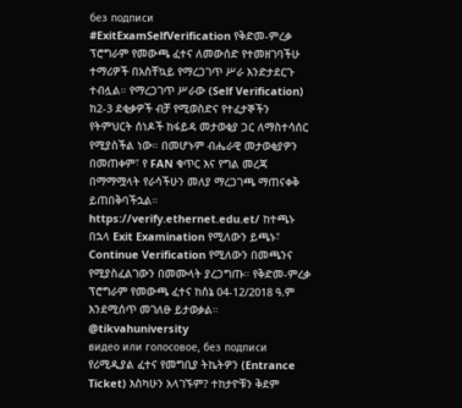без подписи
#ExitExamSelfVerification የቅድመ-ምረቃ ፕሮግራም የመውጫ ፈተና ለመውሰድ የተመዘገባችሁ ተማሪዎች በአስቸኳይ የማረጋገጥ ሥራ እንድታደርጉ ተብሏል። የማረጋገጥ ሥራው (Self Verification) ከ2-3 ደቂቃዎች ብቻ የሚወስድና የተፈታኞችን የትምህርት ሰነዶች ከፋይዳ መታወቂያ ጋር ለማስተሳሰር የሚያስችል ነው። በመሆኑም ብሔራዊ መታወቂያዎን በመጠቀም፣ የ FAN ቁጥር እና የግል መረጃ በማማሟላት የራሳችሁን መለያ ማረጋገጫ ማጠናቀቅ ይጠበቅባችኋል። https://verify.ethernet.edu.et/ ከተጫኑ በኋላ Exit Examination የሚለውን ይጫኑ፣ Continue Verification የሚለውን በመጫንና የሚያስፈልገውን በመሙላት ያረጋግጡ። የቅድመ-ምረቃ ፕሮግራም የመውጫ ፈተና ከሰኔ 04-12/2018 ዓ.ም እንደሚሰጥ መገለፁ ይታወቃል። @tikvahuniversity
видео или голосовое, без подписи
የሪሚዲያል ፈተና የመግቢያ ትኬትዎን (Entrance Ticket) እስካሁን አላገኙም? ተከታዮቹን ቅደም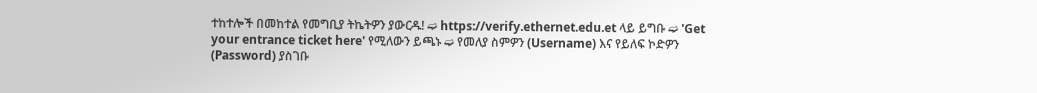ተከተሎች በመከተል የመግቢያ ትኬትዎን ያውርዱ! ➫ https://verify.ethernet.edu.et ላይ ይግቡ ➫ 'Get your entrance ticket here' የሚለውን ይጫኑ ➫ የመለያ ስምዎን (Username) እና የይለፍ ኮድዎን (Password) ያስገቡ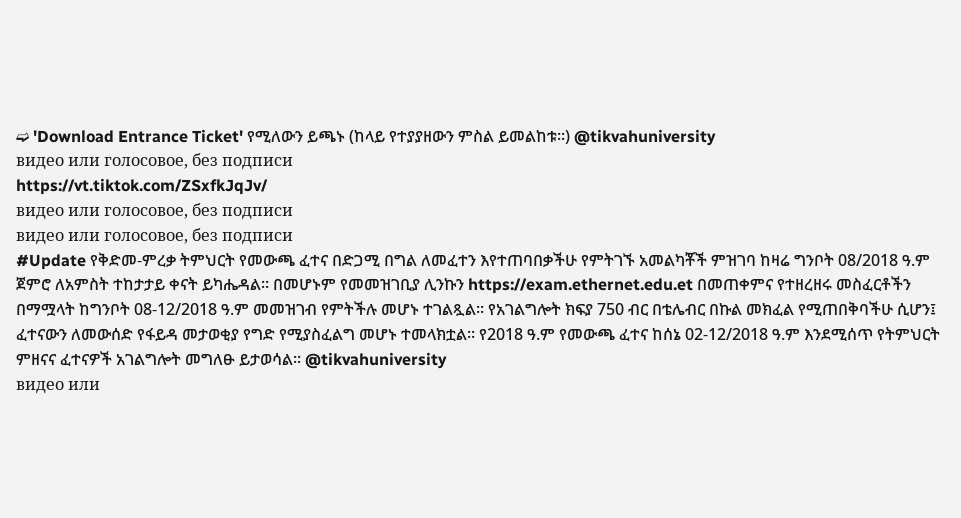➫ 'Download Entrance Ticket' የሚለውን ይጫኑ (ከላይ የተያያዘውን ምስል ይመልከቱ፡፡) @tikvahuniversity
видео или голосовое, без подписи
https://vt.tiktok.com/ZSxfkJqJv/
видео или голосовое, без подписи
видео или голосовое, без подписи
#Update የቅድመ-ምረቃ ትምህርት የመውጫ ፈተና በድጋሚ በግል ለመፈተን እየተጠባበቃችሁ የምትገኙ አመልካቾች ምዝገባ ከዛሬ ግንቦት 08/2018 ዓ.ም ጀምሮ ለአምስት ተከታታይ ቀናት ይካሔዳል፡፡ በመሆኑም የመመዝገቢያ ሊንኩን https://exam.ethernet.edu.et በመጠቀምና የተዘረዘሩ መስፈርቶችን በማሟላት ከግንቦት 08-12/2018 ዓ.ም መመዝገብ የምትችሉ መሆኑ ተገልጿል፡፡ የአገልግሎት ክፍያ 750 ብር በቴሌብር በኩል መክፈል የሚጠበቅባችሁ ሲሆን፤ ፈተናውን ለመውሰድ የፋይዳ መታወቂያ የግድ የሚያስፈልግ መሆኑ ተመላክቷል፡፡ የ2018 ዓ.ም የመውጫ ፈተና ከሰኔ 02-12/2018 ዓ.ም እንደሚሰጥ የትምህርት ምዘናና ፈተናዎች አገልግሎት መግለፁ ይታወሳል፡፡ @tikvahuniversity
видео или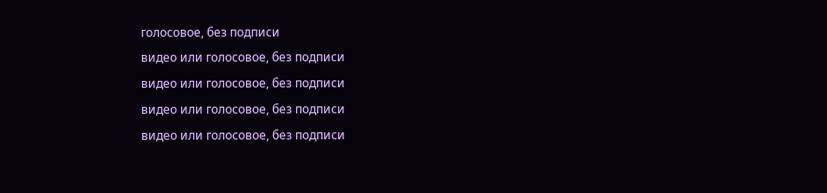голосовое, без подписи
видео или голосовое, без подписи
видео или голосовое, без подписи
видео или голосовое, без подписи
видео или голосовое, без подписи